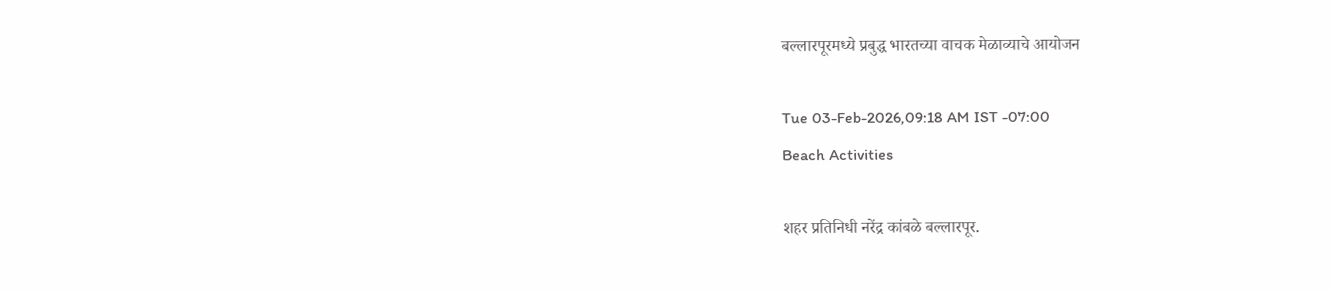बल्लारपूरमध्ये प्रबुद्ध भारतच्या वाचक मेळाव्याचे आयोजन

Tue 03-Feb-2026,09:18 AM IST -07:00
Beach Activities

शहर प्रतिनिधी नरेंद्र कांबळे बल्लारपूर.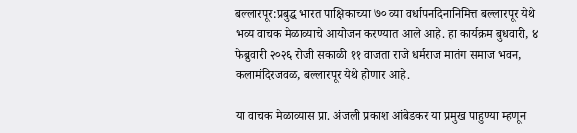बल्लारपूर:प्रबुद्ध भारत पाक्षिकाच्या ७० व्या वर्धापनदिनानिमित्त बल्लारपूर येथे भव्य वाचक मेळाव्याचे आयोजन करण्यात आले आहे. हा कार्यक्रम बुधवारी, ४ फेब्रुवारी २०२६ रोजी सकाळी ११ वाजता राजे धर्मराज मातंग समाज भवन, कलामंदिरजवळ, बल्लारपूर येथे होणार आहे.

या वाचक मेळाव्यास प्रा. अंजली प्रकाश आंबेडकर या प्रमुख पाहुण्या म्हणून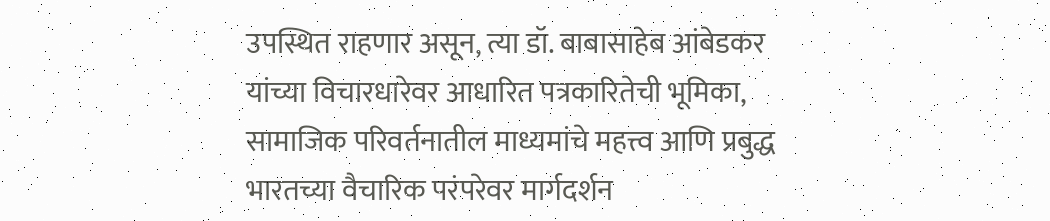उपस्थित राहणार असून, त्या डॉ. बाबासाहेब आंबेडकर यांच्या विचारधारेवर आधारित पत्रकारितेची भूमिका, सामाजिक परिवर्तनातील माध्यमांचे महत्त्व आणि प्रबुद्ध भारतच्या वैचारिक परंपरेवर मार्गदर्शन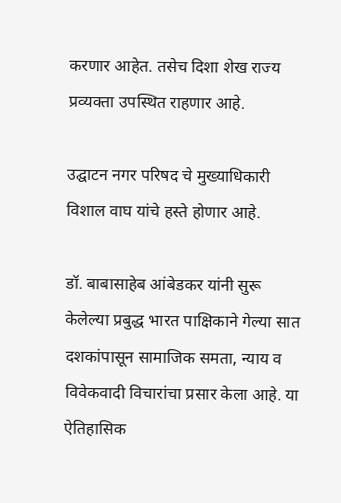करणार आहेत. तसेच दिशा शेख राज्य प्रव्यक्ता उपस्थित राहणार आहे.

उद्घाटन नगर परिषद चे मुख्याधिकारी विशाल वाघ यांचे हस्ते होणार आहे.

डॉ. बाबासाहेब आंबेडकर यांनी सुरू केलेल्या प्रबुद्ध भारत पाक्षिकाने गेल्या सात दशकांपासून सामाजिक समता, न्याय व विवेकवादी विचारांचा प्रसार केला आहे. या ऐतिहासिक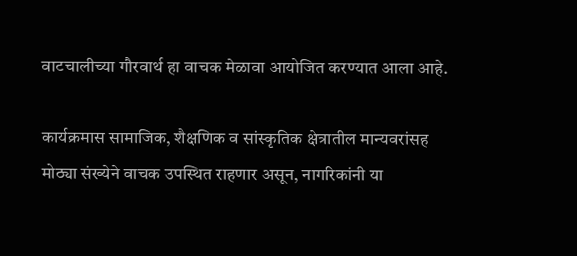वाटचालीच्या गौरवार्थ हा वाचक मेळावा आयोजित करण्यात आला आहे.

कार्यक्रमास सामाजिक, शैक्षणिक व सांस्कृतिक क्षेत्रातील मान्यवरांसह मोठ्या संख्येने वाचक उपस्थित राहणार असून, नागरिकांनी या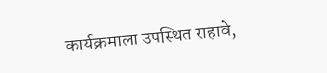कार्यक्रमाला उपस्थित राहावे,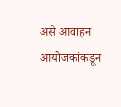असे आवाहन आयोजकांकडून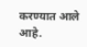करण्यात आले आहे.